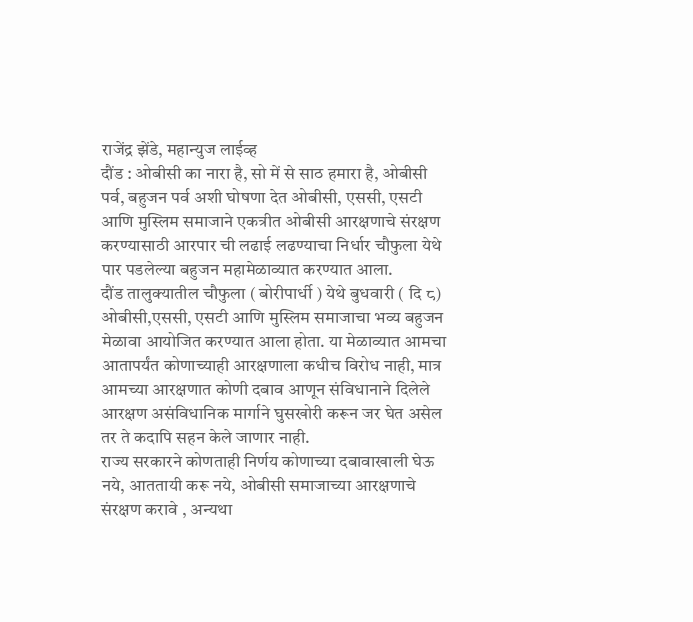राजेंद्र झेंडे, महान्युज लाईव्ह
दौंड : ओबीसी का नारा है, सो में से साठ हमारा है, ओबीसी पर्व, बहुजन पर्व अशी घोषणा देत ओबीसी, एससी, एसटी आणि मुस्लिम समाजाने एकत्रीत ओबीसी आरक्षणाचे संरक्षण करण्यासाठी आरपार ची लढाई लढण्याचा निर्धार चौफुला येथे पार पडलेल्या बहुजन महामेळाव्यात करण्यात आला.
दौंड तालुक्यातील चौफुला ( बोरीपार्धी ) येथे बुधवारी ( दि ८) ओबीसी,एससी, एसटी आणि मुस्लिम समाजाचा भव्य बहुजन मेळावा आयोजित करण्यात आला होता. या मेळाव्यात आमचा आतापर्यंत कोणाच्याही आरक्षणाला कधीच विरोध नाही, मात्र आमच्या आरक्षणात कोणी दबाव आणून संविधानाने दिलेले आरक्षण असंविधानिक मार्गाने घुसखोरी करून जर घेत असेल तर ते कदापि सहन केले जाणार नाही.
राज्य सरकारने कोणताही निर्णय कोणाच्या दबावाखाली घेऊ नये, आततायी करू नये, ओबीसी समाजाच्या आरक्षणाचे संरक्षण करावे , अन्यथा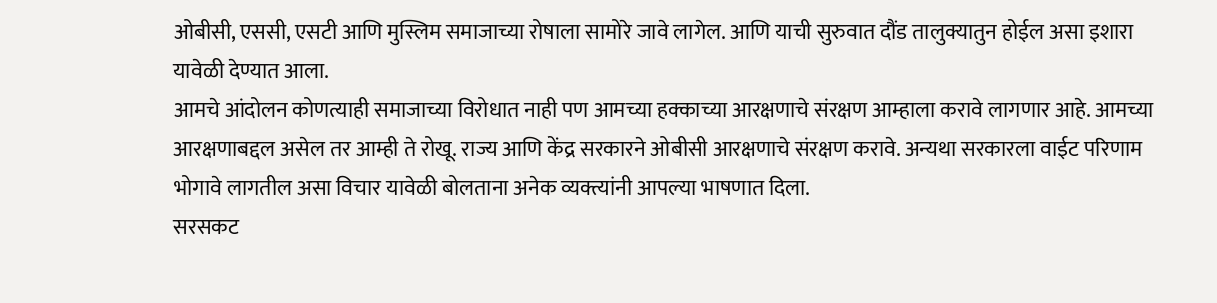ओबीसी, एससी, एसटी आणि मुस्लिम समाजाच्या रोषाला सामोरे जावे लागेल. आणि याची सुरुवात दौंड तालुक्यातुन होईल असा इशारा यावेळी देण्यात आला.
आमचे आंदोलन कोणत्याही समाजाच्या विरोधात नाही पण आमच्या हक्काच्या आरक्षणाचे संरक्षण आम्हाला करावे लागणार आहे. आमच्या आरक्षणाबद्दल असेल तर आम्ही ते रोखू. राज्य आणि केंद्र सरकारने ओबीसी आरक्षणाचे संरक्षण करावे. अन्यथा सरकारला वाईट परिणाम भोगावे लागतील असा विचार यावेळी बोलताना अनेक व्यक्त्यांनी आपल्या भाषणात दिला.
सरसकट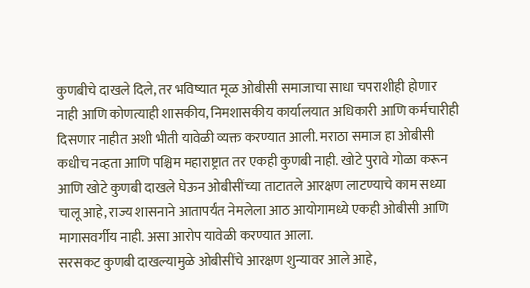कुणबीचे दाखले दिले, तर भविष्यात मूळ ओबीसी समाजाचा साधा चपराशीही होणार नाही आणि कोणत्याही शासकीय, निमशासकीय कार्यालयात अधिकारी आणि कर्मचारीही दिसणार नाहीत अशी भीती यावेळी व्यक्त करण्यात आली. मराठा समाज हा ओबीसी कधीच नव्हता आणि पश्चिम महाराष्ट्रात तर एकही कुणबी नाही. खोटे पुरावे गोळा करून आणि खोटे कुणबी दाखले घेऊन ओबीसींच्या ताटातले आरक्षण लाटण्याचे काम सध्या चालू आहे, राज्य शासनाने आतापर्यंत नेमलेला आठ आयोगामध्ये एकही ओबीसी आणि मागासवर्गीय नाही. असा आरोप यावेळी करण्यात आला.
सरसकट कुणबी दाखल्यामुळे ओबीसींचे आरक्षण शुन्यावर आले आहे,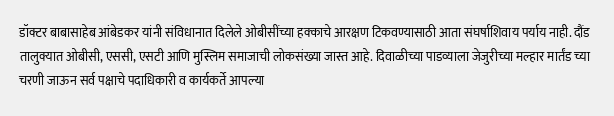डॉक्टर बाबासाहेब आंबेडकर यांनी संविधानात दिलेले ओबीसींच्या हक्काचे आरक्षण टिकवण्यासाठी आता संघर्षाशिवाय पर्याय नाही. दौंड तालुक्यात ओबीसी, एससी, एसटी आणि मुस्लिम समाजाची लोकसंख्या जास्त आहे. दिवाळीच्या पाडव्याला जेजुरीच्या मल्हार मार्तंड च्या चरणी जाऊन सर्व पक्षाचे पदाधिकारी व कार्यकर्ते आपल्या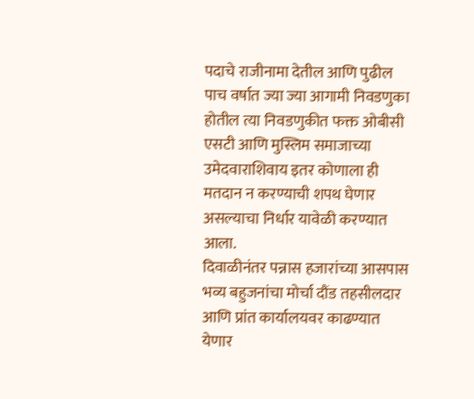पदाचे राजीनामा देतील आणि पुढील पाच वर्षात ज्या ज्या आगामी निवडणुका होतील त्या निवडणुकीत फक्त ओबीसी एसटी आणि मुस्लिम समाजाच्या उमेदवाराशिवाय इतर कोणाला ही मतदान न करण्याची शपथ घेणार असल्याचा निर्धार यावेळी करण्यात आला.
दिवाळीनंतर पन्नास हजारांच्या आसपास भव्य बहुजनांचा मोर्चा दौंड तहसीलदार आणि प्रांत कार्यालयवर काढण्यात येणार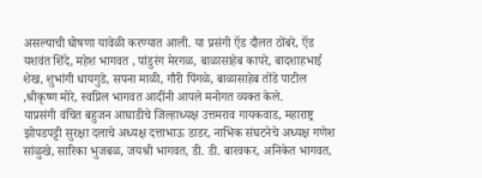असल्याची घोषणा यावेळी करण्यात आली. या प्रसंगी ऍड दौलत ठोंबरे, ऍड यशवंत शिंदे, महेश भागवत , पांडुरंग मेरगळ, बाळासाहेब कापरे, बादशाहभाई शेख, शुभांगी धायगुडे, सपना माळी, गौरी पिंगळे, बाळासाहेब तोंडे पाटील ,श्रीकृष्ण मोरे, स्वप्निल भागवत आदींनी आपले मनोगत व्यक्त केले.
याप्रसंगी वंचित बहुजन आघाडीचे जिल्हाध्यक्ष उत्तमराव गायकवाड, महाराष्ट्र झोपडपट्टी सुरक्षा दलाचे अध्यक्ष दत्ताभाऊ डाडर, नाभिक संघटनेचे अध्यक्ष गणेश सांळुखे, सारिका भुजबळ, जयश्री भागवत, डी. डी. बारवकर, अनिकेत भागवत,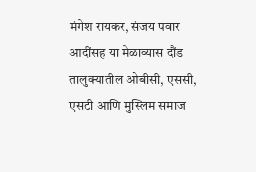मंगेश रायकर, संजय पवार आदींसह या मेळाव्यास दौंड तालुक्यातील ओबीसी, एससी, एसटी आणि मुस्लिम समाज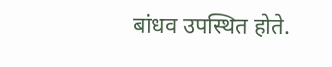बांधव उपस्थित होते.